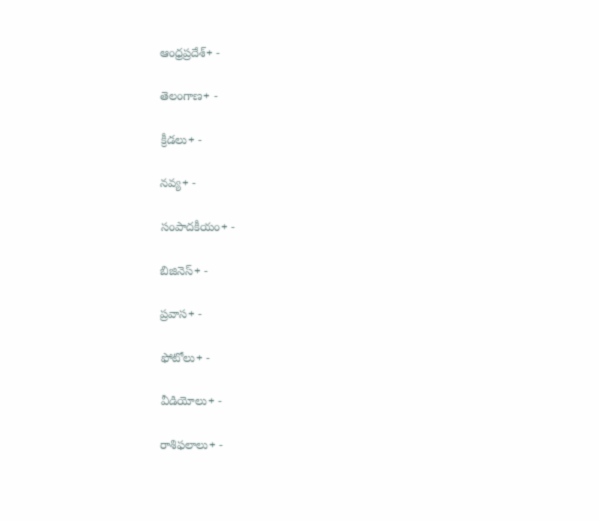ఆంధ్రప్రదేశ్+ -

తెలంగాణ+ -

క్రీడలు+ -

నవ్య+ -

సంపాదకీయం+ -

బిజినెస్+ -

ప్రవాస+ -

ఫోటోలు+ -

వీడియోలు+ -

రాశిఫలాలు+ -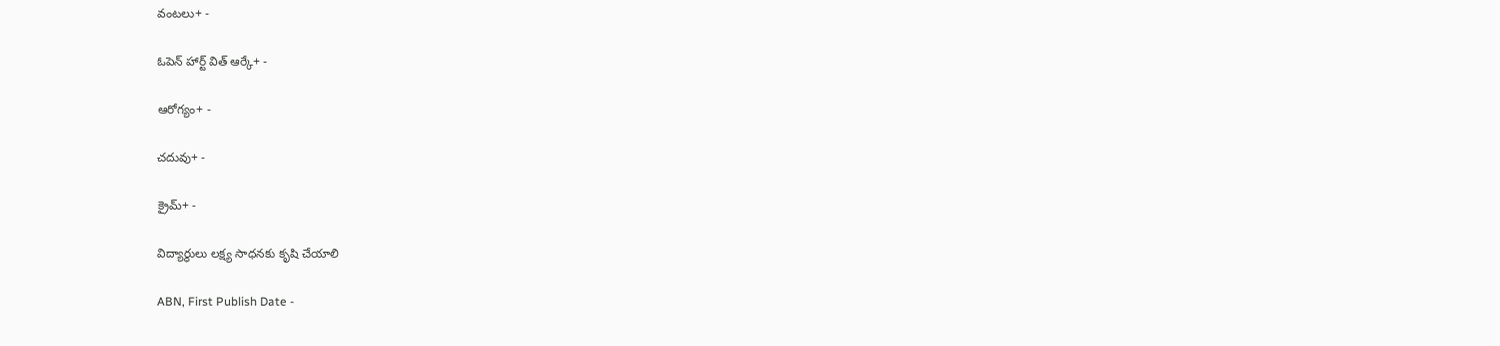వంటలు+ -

ఓపెన్ హార్ట్ విత్ ఆర్కే+ -

ఆరోగ్యం+ -

చదువు+ -

క్రైమ్+ -

విద్యార్థులు లక్ష్య సాధనకు కృషి చేయాలి

ABN, First Publish Date -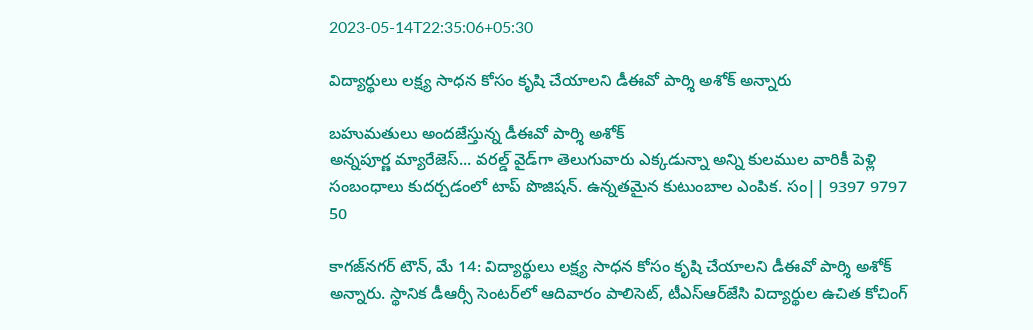2023-05-14T22:35:06+05:30

విద్యార్థులు లక్ష్య సాధన కోసం కృషి చేయాలని డీఈవో పార్శి అశోక్‌ అన్నారు

బహుమతులు అందజేస్తున్న డీఈవో పార్శి అశోక్‌
అన్నపూర్ణ మ్యారేజెస్... వరల్డ్ వైడ్‌గా తెలుగువారు ఎక్కడున్నా అన్ని కులముల వారికీ పెళ్లి సంబంధాలు కుదర్చడంలో టాప్ పొజిషన్. ఉన్నతమైన కుటుంబాల ఎంపిక. సం|| 9397 9797 50

కాగజ్‌నగర్‌ టౌన్‌, మే 14: విద్యార్థులు లక్ష్య సాధన కోసం కృషి చేయాలని డీఈవో పార్శి అశోక్‌ అన్నారు. స్థానిక డీఆర్సీ సెంటర్‌లో ఆదివారం పాలిసెట్‌, టీఎస్‌ఆర్‌జేసి విద్యార్థుల ఉచిత కోచింగ్‌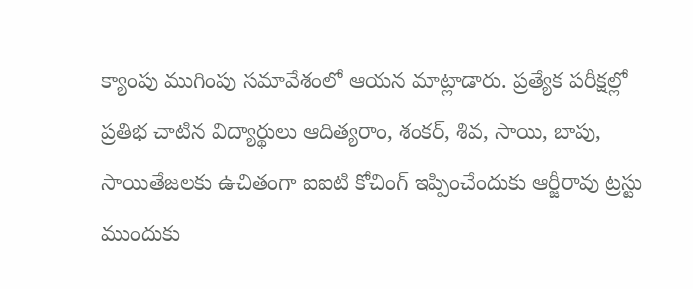క్యాంపు ముగింపు సమావేశంలో ఆయన మాట్లాడారు. ప్రత్యేక పరీక్షల్లో ప్రతిభ చాటిన విద్యార్థులు ఆదిత్యరాం, శంకర్‌, శివ, సాయి, బాపు, సాయితేజలకు ఉచితంగా ఐఐటి కోచింగ్‌ ఇప్పించేందుకు ఆర్జీరావు ట్రస్టు ముందుకు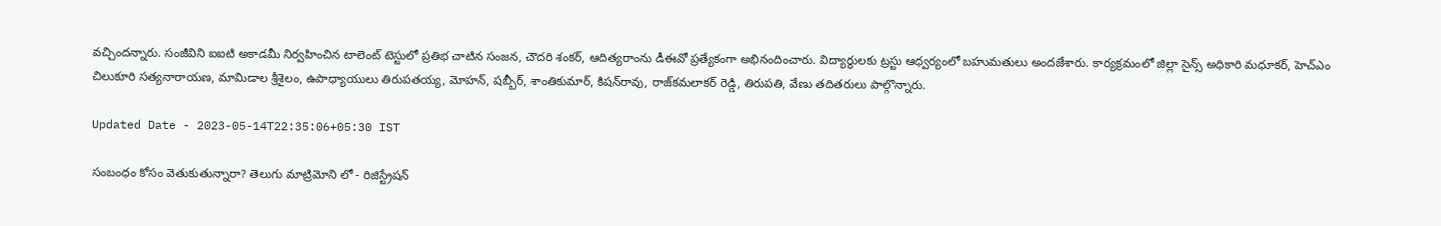వచ్చిందన్నారు. సంజీవిని ఐఐటి అకాడమీ నిర్వహించిన టాలెంట్‌ టెస్టులో ప్రతిభ చాటిన సంజన, చౌదరి శంకర్‌, ఆదిత్యరాంను డీఈవో ప్రత్యేకంగా అభినందించారు. విద్యార్థులకు ట్రస్టు ఆధ్వర్యంలో బహుమతులు అందజేశారు. కార్యక్రమంలో జిల్లా సైన్స్‌ అధికారి మధూకర్‌, హెచ్‌ఎం చిలుకూరి సత్యనారాయణ, మామిడాల శ్రీశైలం, ఉపాధ్యాయులు తిరుపతయ్య, మోహన్‌, షబ్బీర్‌, శాంతికుమార్‌, కిషన్‌రావు, రాజ్‌కమలాకర్‌ రెడ్డి, తిరుపతి, వేణు తదితరులు పాల్గొన్నారు.

Updated Date - 2023-05-14T22:35:06+05:30 IST

సంబంధం కోసం వెతుకుతున్నారా? తెలుగు మాట్రిమోని లో - రిజిస్ట్రేషన్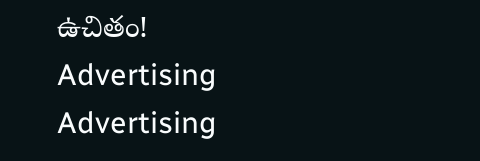ఉచితం!
Advertising
Advertising